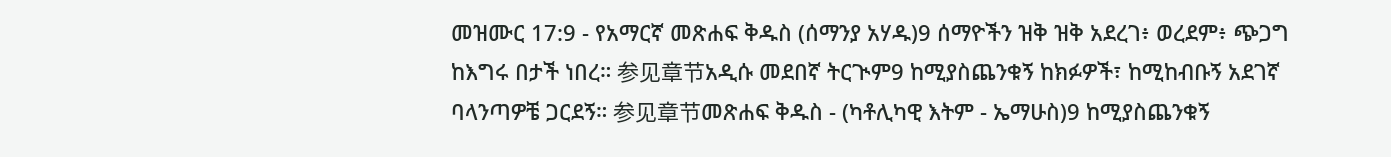መዝሙር 17:9 - የአማርኛ መጽሐፍ ቅዱስ (ሰማንያ አሃዱ)9 ሰማዮችን ዝቅ ዝቅ አደረገ፥ ወረደም፥ ጭጋግ ከእግሩ በታች ነበረ። 参见章节አዲሱ መደበኛ ትርጒም9 ከሚያስጨንቁኝ ከክፉዎች፣ ከሚከብቡኝ አደገኛ ባላንጣዎቼ ጋርደኝ። 参见章节መጽሐፍ ቅዱስ - (ካቶሊካዊ እትም - ኤማሁስ)9 ከሚያስጨንቁኝ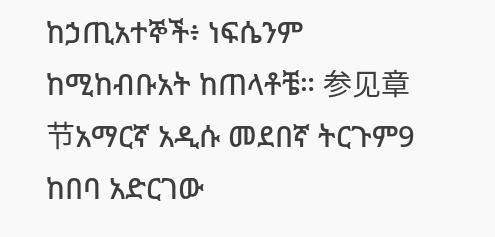ከኃጢአተኞች፥ ነፍሴንም ከሚከብቡአት ከጠላቶቼ። 参见章节አማርኛ አዲሱ መደበኛ ትርጉም9 ከበባ አድርገው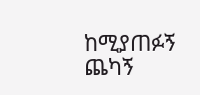ከሚያጠፉኝ ጨካኝ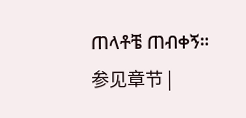ጠላቶቼ ጠብቀኝ። 参见章节 |